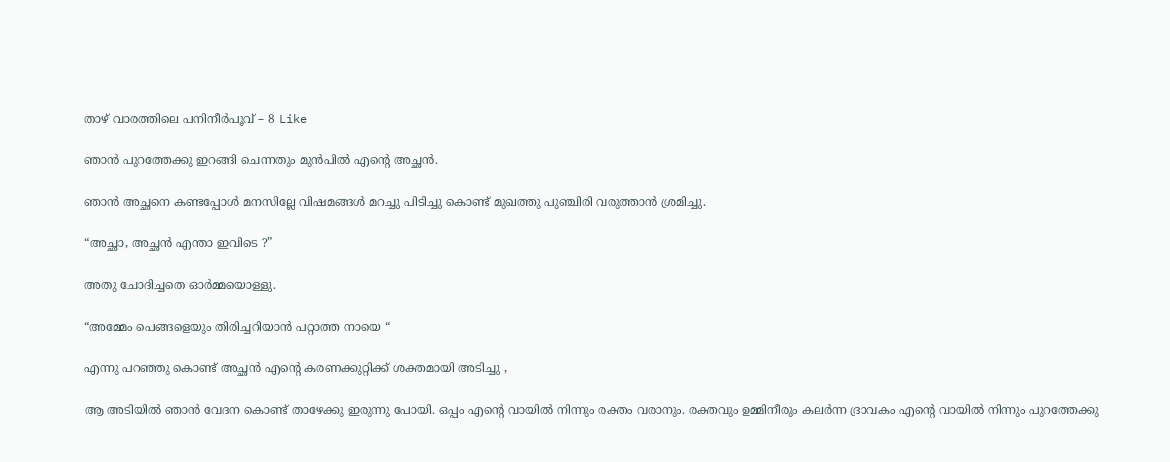താഴ് വാരത്തിലെ പനിനീർപൂവ് – 8 Like

ഞാൻ പുറത്തേക്കു ഇറങ്ങി ചെന്നതും മുൻപിൽ എന്റെ അച്ഛൻ.

ഞാൻ അച്ഛനെ കണ്ടപ്പോൾ മനസില്ലേ വിഷമങ്ങൾ മറച്ചു പിടിച്ചു കൊണ്ട് മുഖത്തു പുഞ്ചിരി വരുത്താൻ ശ്രമിച്ചു.

“അച്ഛാ, അച്ഛൻ എന്താ ഇവിടെ ?”

അതു ചോദിച്ചതെ ഓർമ്മയൊള്ളു.

“അമ്മേം പെങ്ങളെയും തിരിച്ചറിയാൻ പറ്റാത്ത നായെ “

എന്നു പറഞ്ഞു കൊണ്ട് അച്ഛൻ എന്റെ കരണക്കുറ്റിക്ക് ശക്തമായി അടിച്ചു ,

ആ അടിയിൽ ഞാൻ വേദന കൊണ്ട് താഴേക്കു ഇരുന്നു പോയി. ഒപ്പം എന്റെ വായിൽ നിന്നും രക്തം വരാനും. രക്തവും ഉമ്മിനീരും കലർന്ന ദ്രാവകം എന്റെ വായിൽ നിന്നും പുറത്തേക്കു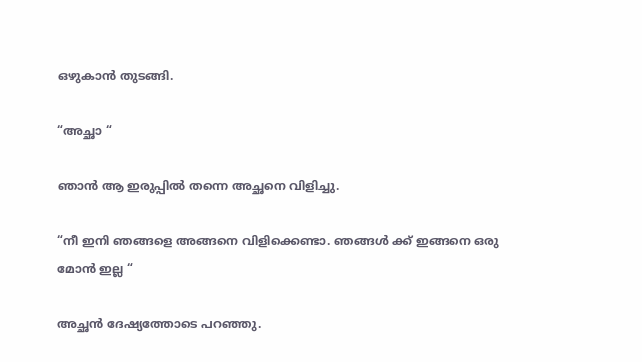ഒഴുകാൻ തുടങ്ങി.

“അച്ഛാ “

ഞാൻ ആ ഇരുപ്പിൽ തന്നെ അച്ഛനെ വിളിച്ചു.

“നീ ഇനി ഞങ്ങളെ അങ്ങനെ വിളിക്കെണ്ടാ. ഞങ്ങൾ ക്ക് ഇങ്ങനെ ഒരു മോൻ ഇല്ല “

അച്ഛൻ ദേഷ്യത്തോടെ പറഞ്ഞു.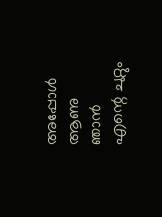അപ്പോൾ ആണു ഞാൻ എന്റെ ചുറ്റും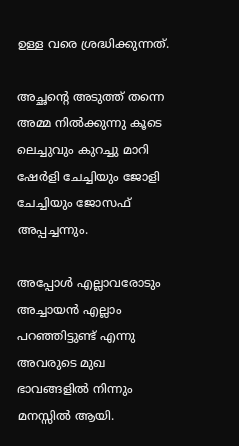ഉള്ള വരെ ശ്രദ്ധിക്കുന്നത്.

അച്ഛന്റെ അടുത്ത് തന്നെ അമ്മ നിൽക്കുന്നു കൂടെ ലെച്ചുവും കുറച്ചു മാറി ഷേർളി ചേച്ചിയും ജോളി ചേച്ചിയും ജോസഫ് അപ്പച്ചന്നും.

അപ്പോൾ എല്ലാവരോടും അച്ചായൻ എല്ലാം പറഞ്ഞിട്ടുണ്ട് എന്നു അവരുടെ മുഖ ഭാവങ്ങളിൽ നിന്നും മനസ്സിൽ ആയി.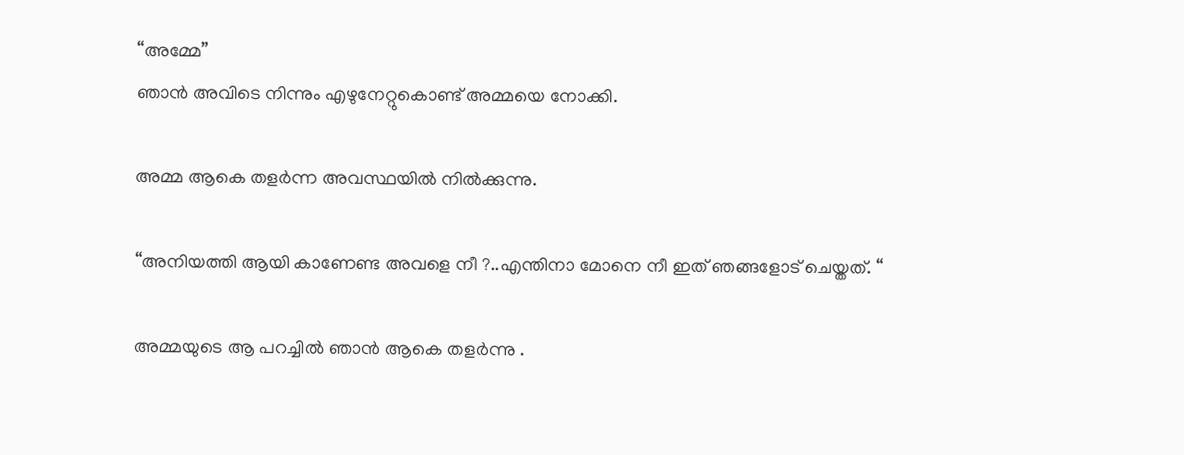“അമ്മേ”
ഞാൻ അവിടെ നിന്നും എഴുനേറ്റുകൊണ്ട് അമ്മയെ നോക്കി.

അമ്മ ആകെ തളർന്ന അവസ്ഥയിൽ നിൽക്കുന്നു.

“അനിയത്തി ആയി കാണേണ്ട അവളെ നീ ?..എന്തിനാ മോനെ നീ ഇത് ഞങ്ങളോട് ചെയ്തത്. “

അമ്മയുടെ ആ പറച്ചിൽ ഞാൻ ആകെ തളർന്നു .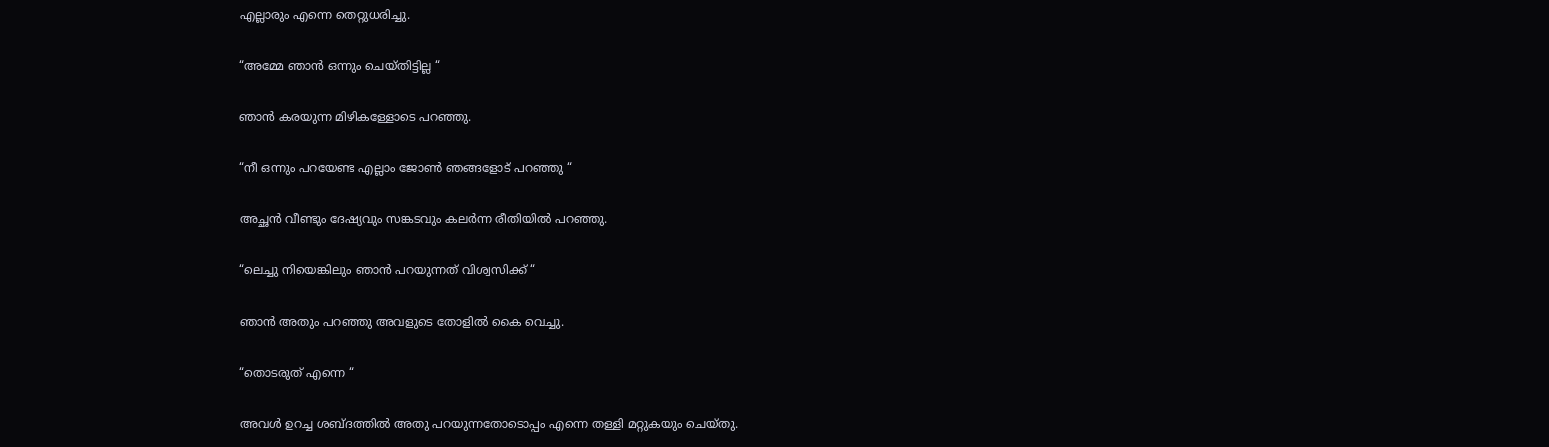എല്ലാരും എന്നെ തെറ്റുധരിച്ചു.

“അമ്മേ ഞാൻ ഒന്നും ചെയ്തിട്ടില്ല “

ഞാൻ കരയുന്ന മിഴികള്ളോടെ പറഞ്ഞു.

“നീ ഒന്നും പറയേണ്ട എല്ലാം ജോൺ ഞങ്ങളോട് പറഞ്ഞു “

അച്ഛൻ വീണ്ടും ദേഷ്യവും സങ്കടവും കലർന്ന രീതിയിൽ പറഞ്ഞു.

“ലെച്ചു നിയെങ്കിലും ഞാൻ പറയുന്നത് വിശ്വസിക്ക്‌ “

ഞാൻ അതും പറഞ്ഞു അവളുടെ തോളിൽ കൈ വെച്ചു.

“തൊടരുത് എന്നെ “

അവൾ ഉറച്ച ശബ്ദത്തിൽ അതു പറയുന്നതോടൊപ്പം എന്നെ തള്ളി മറ്റുകയും ചെയ്തു.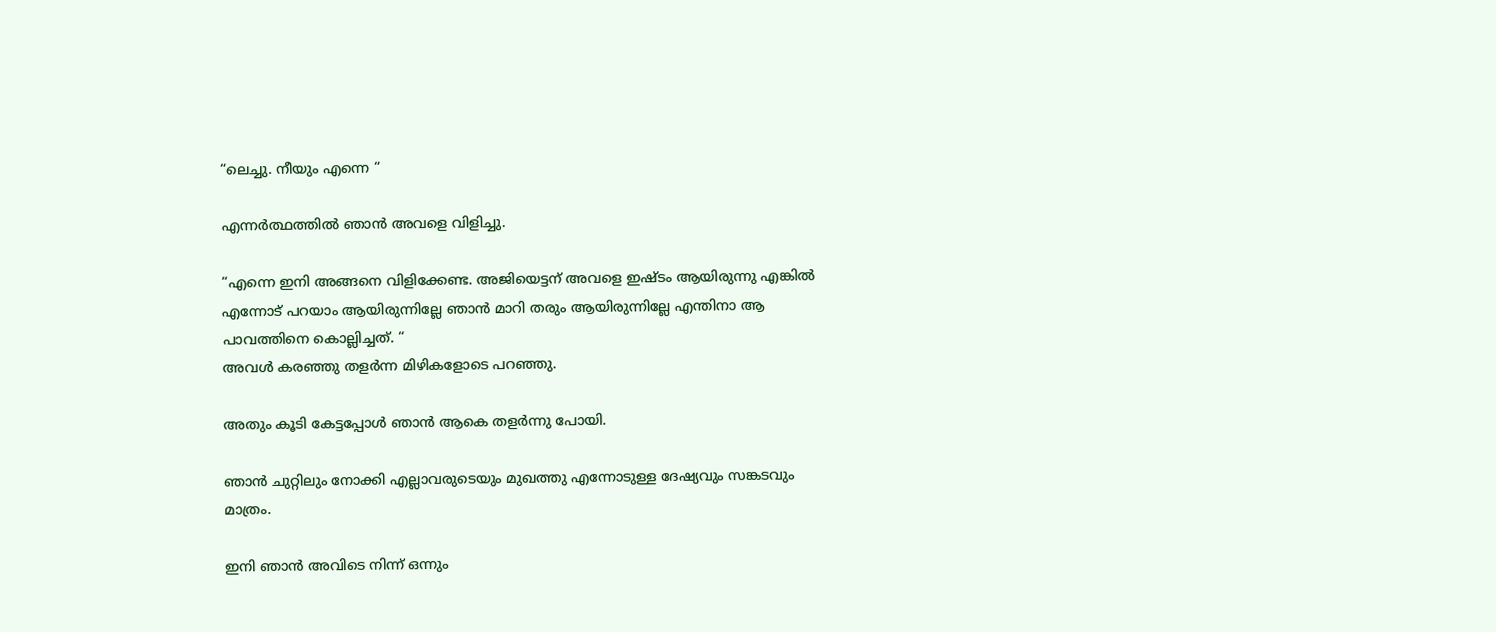“ലെച്ചു. നീയും എന്നെ “

എന്നർത്ഥത്തിൽ ഞാൻ അവളെ വിളിച്ചു.

“എന്നെ ഇനി അങ്ങനെ വിളിക്കേണ്ട. അജിയെട്ടന് അവളെ ഇഷ്ടം ആയിരുന്നു എങ്കിൽ എന്നോട് പറയാം ആയിരുന്നില്ലേ ഞാൻ മാറി തരും ആയിരുന്നില്ലേ എന്തിനാ ആ പാവത്തിനെ കൊല്ലിച്ചത്. “
അവൾ കരഞ്ഞു തളർന്ന മിഴികളോടെ പറഞ്ഞു.

അതും കൂടി കേട്ടപ്പോൾ ഞാൻ ആകെ തളർന്നു പോയി.

ഞാൻ ചുറ്റിലും നോക്കി എല്ലാവരുടെയും മുഖത്തു എന്നോടുള്ള ദേഷ്യവും സങ്കടവും മാത്രം.

ഇനി ഞാൻ അവിടെ നിന്ന് ഒന്നും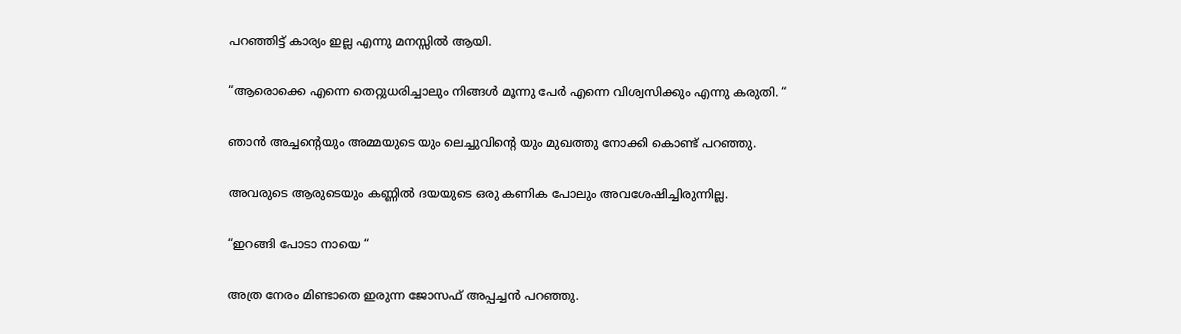പറഞ്ഞിട്ട് കാര്യം ഇല്ല എന്നു മനസ്സിൽ ആയി.

“ആരൊക്കെ എന്നെ തെറ്റുധരിച്ചാലും നിങ്ങൾ മൂന്നു പേർ എന്നെ വിശ്വസിക്കും എന്നു കരുതി. “

ഞാൻ അച്ചന്റെയും അമ്മയുടെ യും ലെച്ചുവിന്റെ യും മുഖത്തു നോക്കി കൊണ്ട് പറഞ്ഞു.

അവരുടെ ആരുടെയും കണ്ണിൽ ദയയുടെ ഒരു കണിക പോലും അവശേഷിച്ചിരുന്നില്ല.

“ഇറങ്ങി പോടാ നായെ “

അത്ര നേരം മിണ്ടാതെ ഇരുന്ന ജോസഫ് അപ്പച്ചൻ പറഞ്ഞു.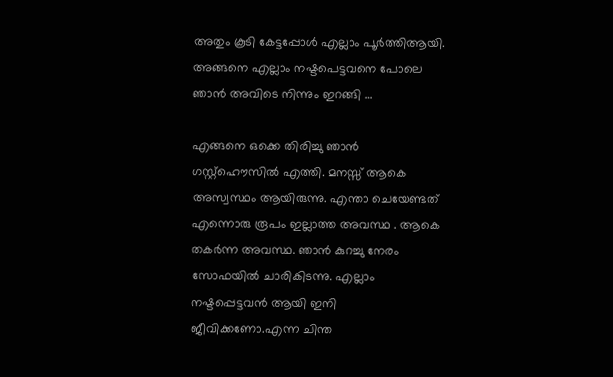അതും കൂടി കേട്ടപ്പോൾ എല്ലാം പൂർത്തിആയി.
അങ്ങനെ എല്ലാം നഷ്ടപെട്ടവനെ പോലെ ഞാൻ അവിടെ നിന്നും ഇറങ്ങി …

എങ്ങനെ ഒക്കെ തിരിച്ചു ഞാൻ ഗസ്റ്റ്ഹൌസിൽ എത്തി. മനസ്സ് ആകെ അസ്വസ്ഥം ആയിരുന്നു. എന്താ ചെയേണ്ടത് എന്നൊരു രൂപം ഇല്ലാത്ത അവസ്ഥ . ആകെ തകർന്ന അവസ്ഥ. ഞാൻ കുറച്ചു നേരം സോഫയിൽ ചാരികിടന്നു. എല്ലാം നഷ്ടപ്പെട്ടവൻ ആയി ഇനി ജീവിക്കണോ.എന്ന ചിന്ത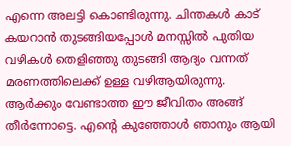എന്നെ അലട്ടി കൊണ്ടിരുന്നു. ചിന്തകൾ കാട് കയറാൻ തുടങ്ങിയപ്പോൾ മനസ്സിൽ പുതിയ വഴികൾ തെളിഞ്ഞു തുടങ്ങി ആദ്യം വന്നത് മരണത്തിലെക്ക്‌ ഉള്ള വഴിആയിരുന്നു.
ആർക്കും വേണ്ടാത്ത ഈ ജീവിതം അങ്ങ് തീർന്നോട്ടെ. എന്റെ കുഞ്ഞോൾ ഞാനും ആയി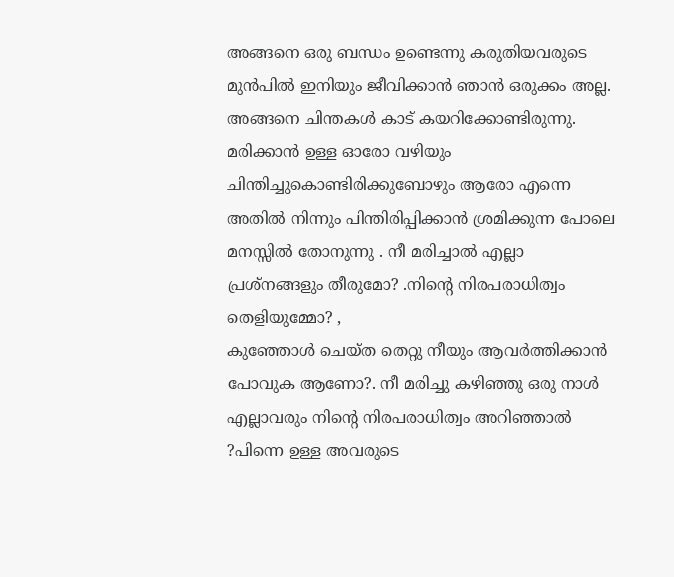അങ്ങനെ ഒരു ബന്ധം ഉണ്ടെന്നു കരുതിയവരുടെ മുൻപിൽ ഇനിയും ജീവിക്കാൻ ഞാൻ ഒരുക്കം അല്ല. അങ്ങനെ ചിന്തകൾ കാട് കയറിക്കോണ്ടിരുന്നു. മരിക്കാൻ ഉള്ള ഓരോ വഴിയും ചിന്തിച്ചുകൊണ്ടിരിക്കുബോഴും ആരോ എന്നെ അതിൽ നിന്നും പിന്തിരിപ്പിക്കാൻ ശ്രമിക്കുന്ന പോലെ മനസ്സിൽ തോനുന്നു . നീ മരിച്ചാൽ എല്ലാ പ്രശ്നങ്ങളും തീരുമോ? .നിന്റെ നിരപരാധിത്വം തെളിയുമ്മോ? ,
കുഞ്ഞോൾ ചെയ്ത തെറ്റു നീയും ആവർത്തിക്കാൻ പോവുക ആണോ?. നീ മരിച്ചു കഴിഞ്ഞു ഒരു നാൾ എല്ലാവരും നിന്റെ നിരപരാധിത്വം അറിഞ്ഞാൽ ?പിന്നെ ഉള്ള അവരുടെ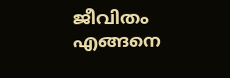ജീവിതം എങ്ങനെ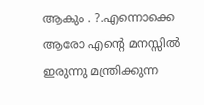ആകും . ?.എന്നൊക്കെ ആരോ എന്റെ മനസ്സിൽ ഇരുന്നു മന്ത്രിക്കുന്ന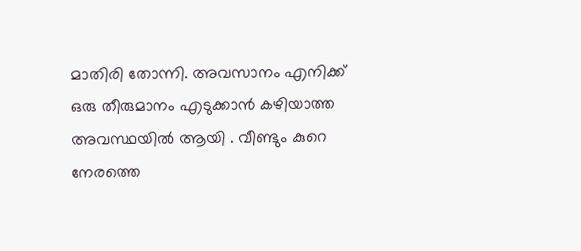മാതിരി തോന്നി. അവസാനം എനിക്ക് ഒരു തീരുമാനം എടുക്കാൻ കഴിയാത്ത അവസ്ഥയിൽ ആയി . വീണ്ടും കുറെ നേരത്തെ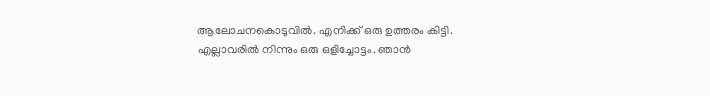ആലോചനകൊടുവിൽ. എനിക്ക് ഒരു ഉത്തരം കിട്ടി. എല്ലാവരിൽ നിന്നും ഒരു ഒളിച്ചോട്ടം. ഞാൻ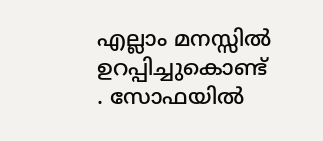എല്ലാം മനസ്സിൽ ഉറപ്പിച്ചുകൊണ്ട് . സോഫയിൽ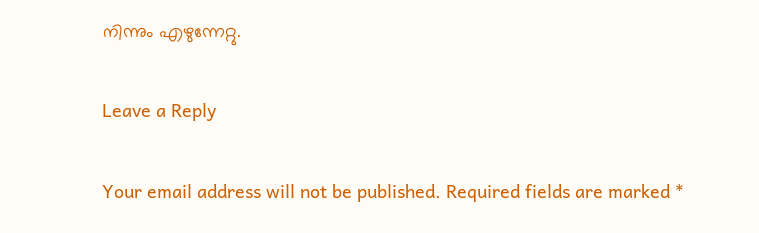നിന്നും എഴുന്നേറ്റു.

Leave a Reply

Your email address will not be published. Required fields are marked *